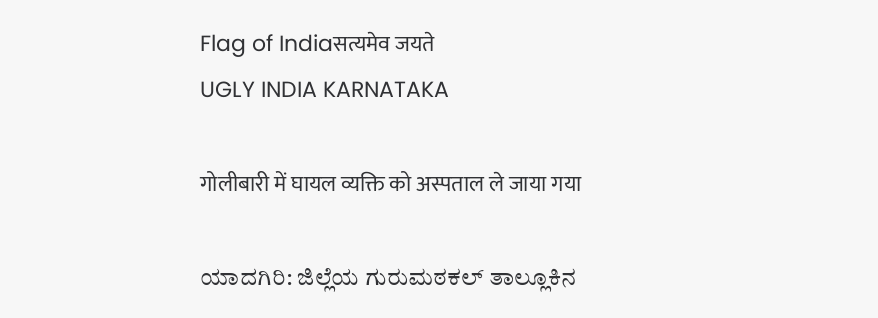Flag of Indiaसत्यमेव जयते
UGLY INDIA KARNATAKA

गोलीबारी में घायल व्यक्ति को अस्पताल ले जाया गया

ಯಾದಗಿರಿ: ಜಿಲ್ಲೆಯ ಗುರುಮಠಕಲ್‌ ತಾಲ್ಲೂಕಿನ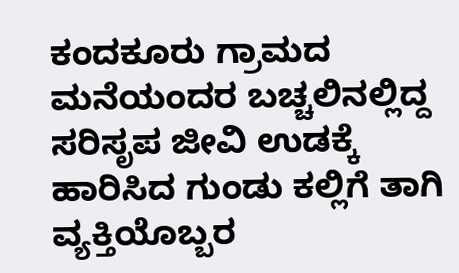ಕಂದಕೂರು ಗ್ರಾಮದ ಮನೆಯಂದರ ಬಚ್ಚಲಿನಲ್ಲಿದ್ದ ಸರಿಸೃಪ ಜೀವಿ ಉಡಕ್ಕೆ ಹಾರಿಸಿದ ಗುಂಡು ಕಲ್ಲಿಗೆ ತಾಗಿ ವ್ಯಕ್ತಿಯೊಬ್ಬರ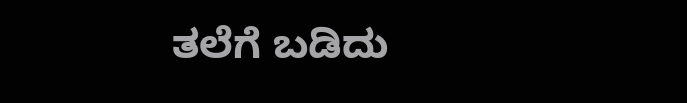ತಲೆಗೆ ಬಡಿದು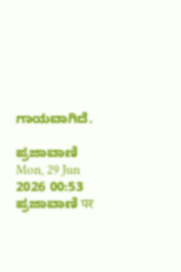ಗಾಯವಾಗಿದೆ.

ಪ್ರಜಾವಾಣಿ Mon, 29 Jun 2026 00:53
ಪ್ರಜಾವಾಣಿ पर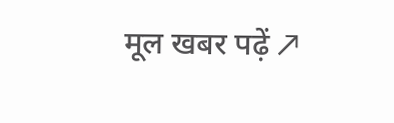मूल खबर पढ़ें ↗